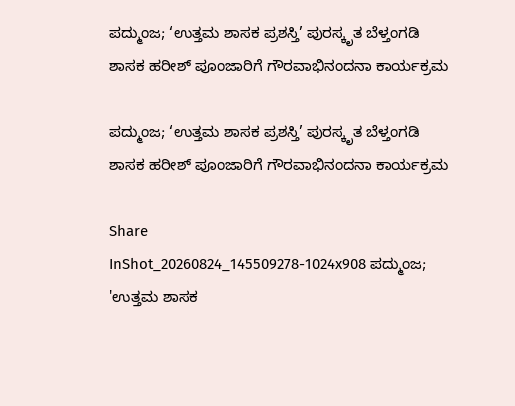ಪದ್ಮುಂಜ; ‘ಉತ್ತಮ ಶಾಸಕ ಪ್ರಶಸ್ತಿ’ ಪುರಸ್ಕೃತ ಬೆಳ್ತಂಗಡಿ ಶಾಸಕ ಹರೀಶ್ ಪೂಂಜಾರಿಗೆ ಗೌರವಾಭಿನಂದನಾ ಕಾರ್ಯಕ್ರಮ

ಪದ್ಮುಂಜ; ‘ಉತ್ತಮ ಶಾಸಕ ಪ್ರಶಸ್ತಿ’ ಪುರಸ್ಕೃತ ಬೆಳ್ತಂಗಡಿ ಶಾಸಕ ಹರೀಶ್ ಪೂಂಜಾರಿಗೆ ಗೌರವಾಭಿನಂದನಾ ಕಾರ್ಯಕ್ರಮ

Share
InShot_20260824_145509278-1024x908 ಪದ್ಮುಂಜ; 'ಉತ್ತಮ ಶಾಸಕ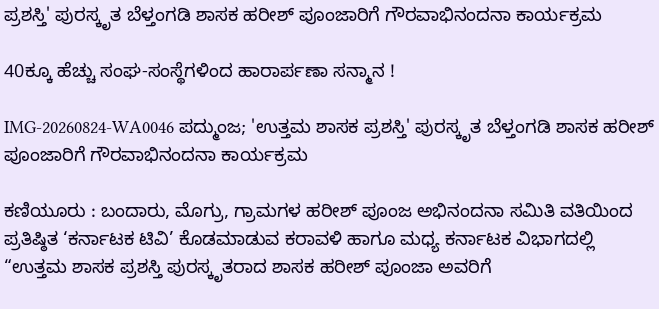ಪ್ರಶಸ್ತಿ' ಪುರಸ್ಕೃತ ಬೆಳ್ತಂಗಡಿ ಶಾಸಕ ಹರೀಶ್ ಪೂಂಜಾರಿಗೆ ಗೌರವಾಭಿನಂದನಾ ಕಾರ್ಯಕ್ರಮ

40ಕ್ಕೂ ಹೆಚ್ಚು ಸಂಘ-ಸಂಸ್ಥೆಗಳಿಂದ ಹಾರಾರ್ಪಣಾ ಸನ್ಮಾನ !

IMG-20260824-WA0046 ಪದ್ಮುಂಜ; 'ಉತ್ತಮ ಶಾಸಕ ಪ್ರಶಸ್ತಿ' ಪುರಸ್ಕೃತ ಬೆಳ್ತಂಗಡಿ ಶಾಸಕ ಹರೀಶ್ ಪೂಂಜಾರಿಗೆ ಗೌರವಾಭಿನಂದನಾ ಕಾರ್ಯಕ್ರಮ

ಕಣಿಯೂರು : ಬಂದಾರು, ಮೊಗ್ರು, ಗ್ರಾಮಗಳ ಹರೀಶ್ ಪೂಂಜ ಅಭಿನಂದನಾ ಸಮಿತಿ ವತಿಯಿಂದ ಪ್ರತಿಷ್ಠಿತ ‘ಕರ್ನಾಟಕ ಟಿವಿ’ ಕೊಡಮಾಡುವ ಕರಾವಳಿ ಹಾಗೂ ಮಧ್ಯ ಕರ್ನಾಟಕ ವಿಭಾಗದಲ್ಲಿ “ಉತ್ತಮ ಶಾಸಕ ಪ್ರಶಸ್ತಿ ಪುರಸ್ಕೃತರಾದ ಶಾಸಕ ಹರೀಶ್ ಪೂಂಜಾ ಅವರಿಗೆ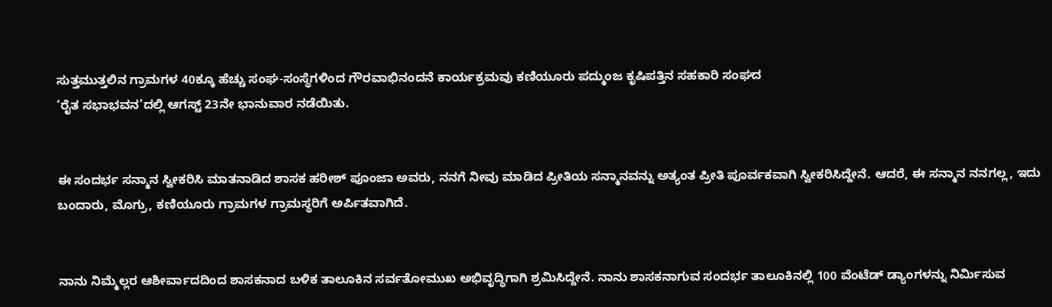ಸುತ್ತಮುತ್ತಲಿನ ಗ್ರಾಮಗಳ 40ಕ್ಕೂ ಹೆಚ್ಚು ಸಂಘ-ಸಂಸ್ಥೆಗಳಿಂದ ಗೌರವಾಭಿನಂದನೆ ಕಾರ್ಯಕ್ರಮವು ಕಣಿಯೂರು ಪದ್ಮುಂಜ ಕೃಷಿಪತ್ತಿನ ಸಹಕಾರಿ ಸಂಘದ
‘ರೈತ ಸಭಾಭವನ’ದಲ್ಲಿ ಆಗಸ್ಟ್ 23ನೇ ಭಾನುವಾರ ನಡೆಯಿತು.


ಈ ಸಂದರ್ಭ ಸನ್ಮಾನ ಸ್ವೀಕರಿಸಿ ಮಾತನಾಡಿದ ಶಾಸಕ ಹರೀಶ್ ಪೂಂಜಾ ಅವರು, ನನಗೆ ನೀವು ಮಾಡಿದ ಪ್ರೀತಿಯ ಸನ್ಮಾನವನ್ನು ಅತ್ಯಂತ ಪ್ರೀತಿ ಪೂರ್ವಕವಾಗಿ ಸ್ವೀಕರಿಸಿದ್ದೇನೆ. ಆದರೆ, ಈ ಸನ್ಮಾನ ನನಗಲ್ಲ, ಇದು ಬಂದಾರು, ಮೊಗ್ರು, ಕಣಿಯೂರು ಗ್ರಾಮಗಳ ಗ್ರಾಮಸ್ಥರಿಗೆ ಅರ್ಪಿತವಾಗಿದೆ.


ನಾನು ನಿಮ್ಮೆಲ್ಲರ ಆಶೀರ್ವಾದದಿಂದ ಶಾಸಕನಾದ ಬಳಿಕ ತಾಲೂಕಿನ ಸರ್ವತೋಮುಖ ಅಭಿವೃದ್ಧಿಗಾಗಿ ಶ್ರಮಿಸಿದ್ದೇನೆ. ನಾನು ಶಾಸಕನಾಗುವ ಸಂದರ್ಭ ತಾಲೂಕಿನಲ್ಲಿ 100 ವೆಂಟೆಡ್ ಡ್ಯಾಂಗಳನ್ನು ನಿರ್ಮಿಸುವ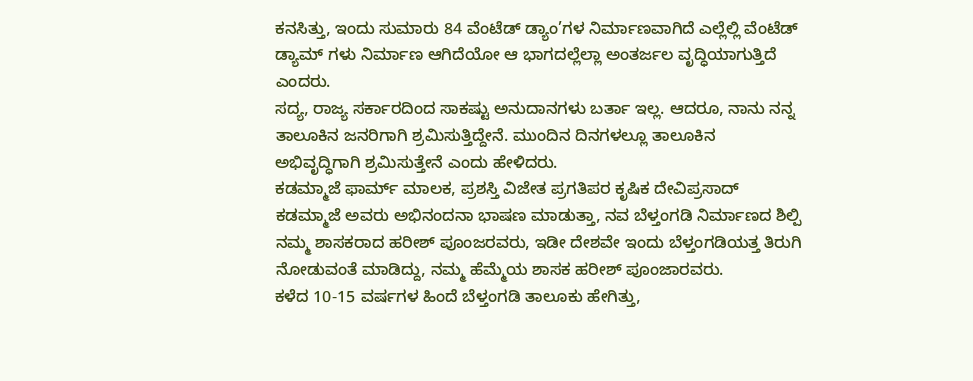ಕನಸಿತ್ತು, ಇಂದು ಸುಮಾರು 84 ವೆಂಟೆಡ್ ಡ್ಯಾಂ’ಗಳ ನಿರ್ಮಾಣವಾಗಿದೆ ಎಲ್ಲೆಲ್ಲಿ ವೆಂಟೆಡ್ ಡ್ಯಾಮ್ ಗಳು ನಿರ್ಮಾಣ ಆಗಿದೆಯೋ ಆ ಭಾಗದಲ್ಲೆಲ್ಲಾ ಅಂತರ್ಜಲ ವೃದ್ಧಿಯಾಗುತ್ತಿದೆ ಎಂದರು.
ಸದ್ಯ, ರಾಜ್ಯ ಸರ್ಕಾರದಿಂದ ಸಾಕಷ್ಟು ಅನುದಾನಗಳು ಬರ್ತಾ ಇಲ್ಲ. ಆದರೂ, ನಾನು ನನ್ನ ತಾಲೂಕಿನ ಜನರಿಗಾಗಿ ಶ್ರಮಿಸುತ್ತಿದ್ದೇನೆ. ಮುಂದಿನ ದಿನಗಳಲ್ಲೂ ತಾಲೂಕಿನ ಅಭಿವೃದ್ಧಿಗಾಗಿ ಶ್ರಮಿಸುತ್ತೇನೆ ಎಂದು ಹೇಳಿದರು.
ಕಡಮ್ಮಾಜೆ ಫಾರ್ಮ್ ಮಾಲಕ, ಪ್ರಶಸ್ತಿ ವಿಜೇತ ಪ್ರಗತಿಪರ ಕೃಷಿಕ ದೇವಿಪ್ರಸಾದ್ ಕಡಮ್ಮಾಜೆ ಅವರು ಅಭಿನಂದನಾ ಭಾಷಣ ಮಾಡುತ್ತಾ, ನವ ಬೆಳ್ತಂಗಡಿ ನಿರ್ಮಾಣದ ಶಿಲ್ಪಿ ನಮ್ಮ ಶಾಸಕರಾದ ಹರೀಶ್ ಪೂಂಜರವರು, ಇಡೀ ದೇಶವೇ ಇಂದು ಬೆಳ್ತಂಗಡಿಯತ್ತ ತಿರುಗಿ ನೋಡುವಂತೆ ಮಾಡಿದ್ದು, ನಮ್ಮ ಹೆಮ್ಮೆಯ ಶಾಸಕ ಹರೀಶ್ ಪೂಂಜಾರವರು.
ಕಳೆದ 10-15 ವರ್ಷಗಳ ಹಿಂದೆ ಬೆಳ್ತಂಗಡಿ ತಾಲೂಕು ಹೇಗಿತ್ತು,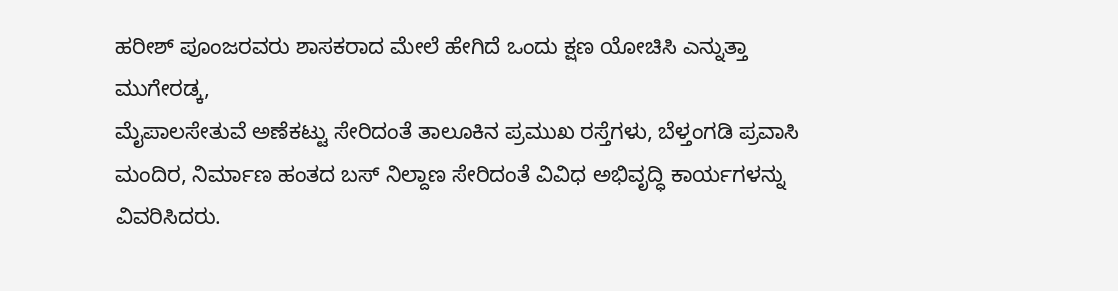ಹರೀಶ್ ಪೂಂಜರವರು ಶಾಸಕರಾದ ಮೇಲೆ ಹೇಗಿದೆ ಒಂದು ಕ್ಷಣ ಯೋಚಿಸಿ ಎನ್ನುತ್ತಾ ಮುಗೇರಡ್ಕ,
ಮೈಪಾಲಸೇತುವೆ ಅಣೆಕಟ್ಟು ಸೇರಿದಂತೆ ತಾಲೂಕಿನ ಪ್ರಮುಖ ರಸ್ತೆಗಳು, ಬೆಳ್ತಂಗಡಿ ಪ್ರವಾಸಿ ಮಂದಿರ, ನಿರ್ಮಾಣ ಹಂತದ ಬಸ್ ನಿಲ್ದಾಣ ಸೇರಿದಂತೆ ವಿವಿಧ ಅಭಿವೃದ್ಧಿ ಕಾರ್ಯಗಳನ್ನು ವಿವರಿಸಿದರು.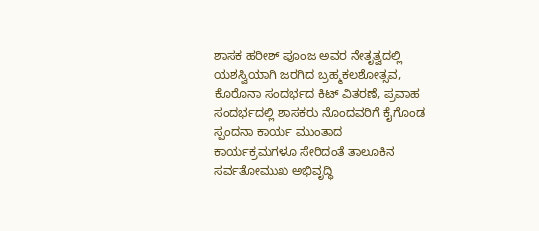ಶಾಸಕ ಹರೀಶ್ ಪೂಂಜ ಅವರ ನೇತೃತ್ವದಲ್ಲಿ ಯಶಸ್ವಿಯಾಗಿ ಜರಗಿದ ಬ್ರಹ್ಮಕಲಶೋತ್ಸವ, ಕೊರೊನಾ ಸಂದರ್ಭದ ಕಿಟ್ ವಿತರಣೆ, ಪ್ರವಾಹ ಸಂದರ್ಭದಲ್ಲಿ ಶಾಸಕರು ನೊಂದವರಿಗೆ ಕೈಗೊಂಡ ಸ್ಪಂದನಾ ಕಾರ್ಯ ಮುಂತಾದ
ಕಾರ್ಯಕ್ರಮಗಳೂ ಸೇರಿದಂತೆ ತಾಲೂಕಿನ
ಸರ್ವತೋಮುಖ ಅಭಿವೃದ್ಧಿ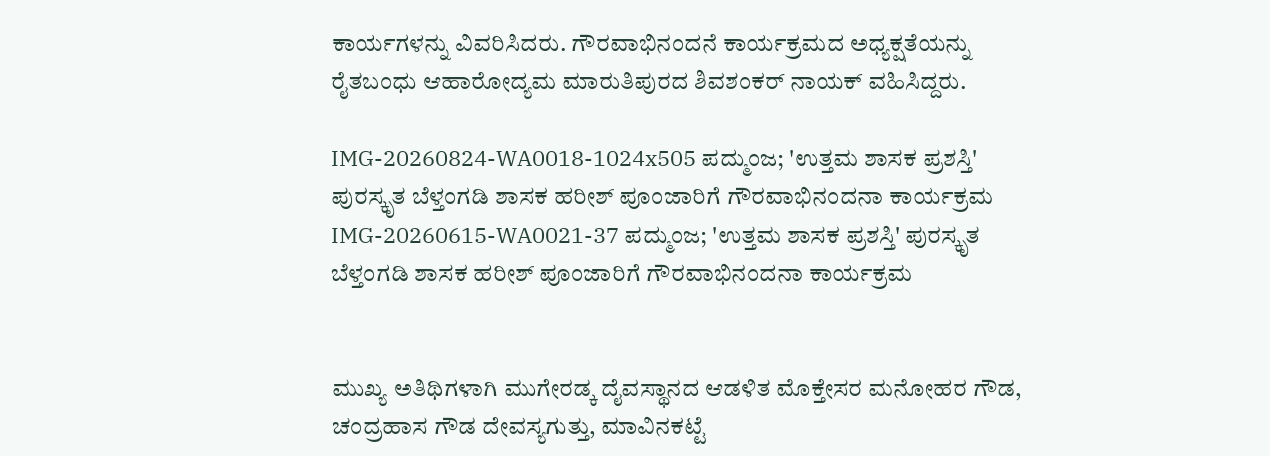ಕಾರ್ಯಗಳನ್ನು ವಿವರಿಸಿದರು. ಗೌರವಾಭಿನಂದನೆ ಕಾರ್ಯಕ್ರಮದ ಅಧ್ಯಕ್ಷತೆಯನ್ನು ರೈತಬಂಧು ಆಹಾರೋದ್ಯಮ ಮಾರುತಿಪುರದ ಶಿವಶಂಕರ್ ನಾಯಕ್ ವಹಿಸಿದ್ದರು.

IMG-20260824-WA0018-1024x505 ಪದ್ಮುಂಜ; 'ಉತ್ತಮ ಶಾಸಕ ಪ್ರಶಸ್ತಿ' ಪುರಸ್ಕೃತ ಬೆಳ್ತಂಗಡಿ ಶಾಸಕ ಹರೀಶ್ ಪೂಂಜಾರಿಗೆ ಗೌರವಾಭಿನಂದನಾ ಕಾರ್ಯಕ್ರಮ
IMG-20260615-WA0021-37 ಪದ್ಮುಂಜ; 'ಉತ್ತಮ ಶಾಸಕ ಪ್ರಶಸ್ತಿ' ಪುರಸ್ಕೃತ ಬೆಳ್ತಂಗಡಿ ಶಾಸಕ ಹರೀಶ್ ಪೂಂಜಾರಿಗೆ ಗೌರವಾಭಿನಂದನಾ ಕಾರ್ಯಕ್ರಮ


ಮುಖ್ಯ ಅತಿಥಿಗಳಾಗಿ ಮುಗೇರಡ್ಕ ದೈವಸ್ಥಾನದ ಆಡಳಿತ ಮೊಕ್ತೇಸರ ಮನೋಹರ ಗೌಡ, ಚಂದ್ರಹಾಸ ಗೌಡ ದೇವಸ್ಯಗುತ್ತು, ಮಾವಿನಕಟ್ಟೆ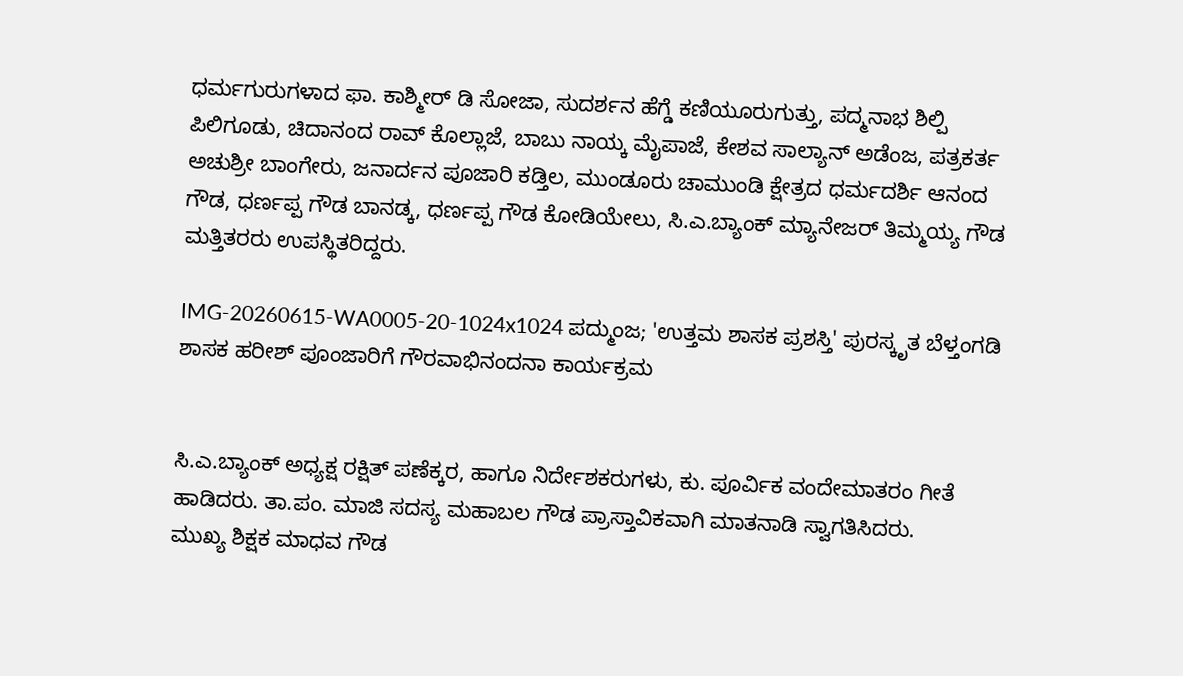ಧರ್ಮಗುರುಗಳಾದ ಫಾ. ಕಾಶ್ಮೀರ್ ಡಿ ಸೋಜಾ, ಸುದರ್ಶನ ಹೆಗ್ಡೆ ಕಣಿಯೂರುಗುತ್ತು, ಪದ್ಮನಾಭ ಶಿಲ್ಪಿ ಪಿಲಿಗೂಡು, ಚಿದಾನಂದ ರಾವ್ ಕೊಲ್ಲಾಜೆ, ಬಾಬು ನಾಯ್ಕ ಮೈಪಾಜೆ, ಕೇಶವ ಸಾಲ್ಯಾನ್ ಅಡೆಂಜ, ಪತ್ರಕರ್ತ ಅಚುಶ್ರೀ ಬಾಂಗೇರು, ಜನಾರ್ದನ ಪೂಜಾರಿ ಕಡ್ತಿಲ, ಮುಂಡೂರು ಚಾಮುಂಡಿ ಕ್ಷೇತ್ರದ ಧರ್ಮದರ್ಶಿ ಆನಂದ ಗೌಡ, ಧರ್ಣಪ್ಪ ಗೌಡ ಬಾನಡ್ಕ, ಧರ್ಣಪ್ಪ ಗೌಡ ಕೋಡಿಯೇಲು, ಸಿ.ಎ.ಬ್ಯಾಂಕ್ ಮ್ಯಾನೇಜರ್ ತಿಮ್ಮಯ್ಯ ಗೌಡ ಮತ್ತಿತರರು ಉಪಸ್ಥಿತರಿದ್ದರು.

IMG-20260615-WA0005-20-1024x1024 ಪದ್ಮುಂಜ; 'ಉತ್ತಮ ಶಾಸಕ ಪ್ರಶಸ್ತಿ' ಪುರಸ್ಕೃತ ಬೆಳ್ತಂಗಡಿ ಶಾಸಕ ಹರೀಶ್ ಪೂಂಜಾರಿಗೆ ಗೌರವಾಭಿನಂದನಾ ಕಾರ್ಯಕ್ರಮ


ಸಿ.ಎ.ಬ್ಯಾಂಕ್ ಅಧ್ಯಕ್ಷ ರಕ್ಷಿತ್ ಪಣೆಕ್ಕರ, ಹಾಗೂ ನಿರ್ದೇಶಕರುಗಳು, ಕು. ಪೂರ್ವಿಕ ವಂದೇಮಾತರಂ ಗೀತೆ ಹಾಡಿದರು. ತಾ.ಪಂ. ಮಾಜಿ ಸದಸ್ಯ ಮಹಾಬಲ ಗೌಡ ಪ್ರಾಸ್ತಾವಿಕವಾಗಿ ಮಾತನಾಡಿ ಸ್ವಾಗತಿಸಿದರು.
ಮುಖ್ಯ ಶಿಕ್ಷಕ ಮಾಧವ ಗೌಡ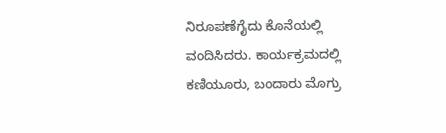ನಿರೂಪಣೆಗೈದು ಕೊನೆಯಲ್ಲಿ ವಂದಿಸಿದರು. ಕಾರ್ಯಕ್ರಮದಲ್ಲಿ ಕಣಿಯೂರು, ಬಂದಾರು ಮೊಗ್ರು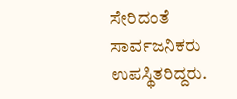ಸೇರಿದಂತೆ ಸಾರ್ವಜನಿಕರು ಉಪಸ್ಥಿತರಿದ್ದರು.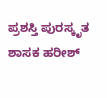ಪ್ರಶಸ್ತಿ ಪುರಸ್ಕೃತ ಶಾಸಕ ಹರೀಶ್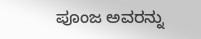ಪೂಂಜ ಅವರನ್ನು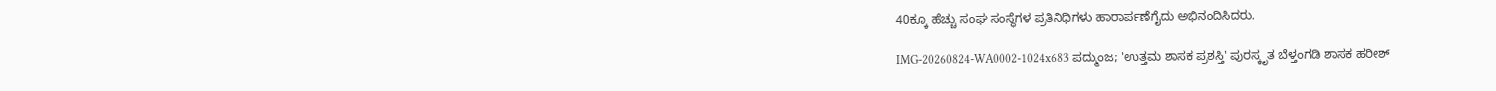40ಕ್ಕೂ ಹೆಚ್ಚು ಸಂಘ ಸಂಸ್ಥೆಗಳ ಪ್ರತಿನಿಧಿಗಳು ಹಾರಾರ್ಪಣೆಗೈದು ಅಭಿನಂದಿಸಿದರು.

IMG-20260824-WA0002-1024x683 ಪದ್ಮುಂಜ; 'ಉತ್ತಮ ಶಾಸಕ ಪ್ರಶಸ್ತಿ' ಪುರಸ್ಕೃತ ಬೆಳ್ತಂಗಡಿ ಶಾಸಕ ಹರೀಶ್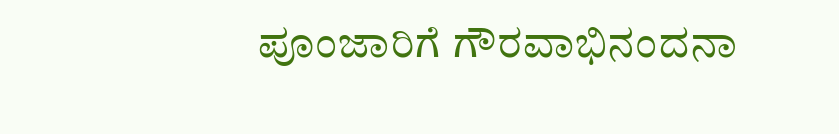ಪೂಂಜಾರಿಗೆ ಗೌರವಾಭಿನಂದನಾ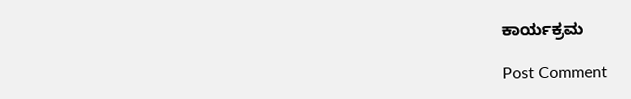ಕಾರ್ಯಕ್ರಮ

Post Comment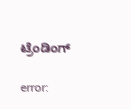ಟ್ರೆಂಡಿಂಗ್‌

error: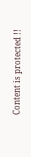Content is protected !!